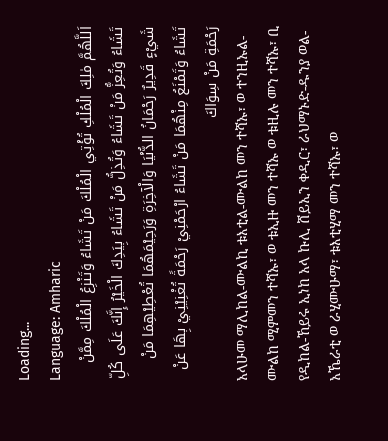Loading...
Language: Amharic
اَللَّهُمَّ مٰلِكَ الْمُلْكِ تُؤْتِي الْمُلْكَ مَنْ تَشَاءُ وَتَنْزِعُ الْمُلْكَ مِمَّنْ تَشَاءُ وَتُعِزُّ مَنْ تَشَاءُ وَتُذِلُّ مَنْ تَشَاءُ بِيَدِكَ الْخَيْرُ إِنَّكَ عَلَى كُلِّ شَيْءٍ قَدِيرٌ رَحْمَانُ الدُّنْيَا وَالْآخِرَةِ وَرَحِيْمَهُمَا تُعْطِيْهِمَا مَنْ تَشَاءُ وَتَمْنَعُ مِنْهُمَا مَنْ تَشَاءُ ارْحَمْنِيْ رَحْمَةً تُغْنِيْنِيْ بِهَا عَنْ رَحْمَةِ مَنْ سِوَاكَ
አላሁመ ማሊከል-ሙልኪ ቱእቲል-ሙልከ መን ተሻኡ፣ ወ ተንዚኡል-ሙልከ ሚምመን ተሻኡ፣ ወ ቱኢዙ መን ተሻኡ ወ ቱዚሉ መን ተሻኡ፣ ቢ የዲከል-ኸይሩ ኢነከ አላ ኩሊ ሸይኢን ቀዲር፣ ራህማኑድ-ዱንያ ወል-አኼራቲ ወ ራሂሙሁማ፣ ቱእቲሂማ መን ተሻኡ፣ ወ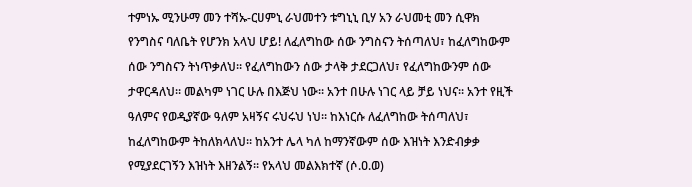ተምነኡ ሚንሁማ መን ተሻኡ-ርሀምኒ ራህመተን ቱግኒኒ ቢሃ አን ራህመቲ መን ሲዋክ
የንግስና ባለቤት የሆንክ አላህ ሆይ! ለፈለግከው ሰው ንግስናን ትሰጣለህ፣ ከፈለግከውም ሰው ንግስናን ትነጥቃለህ። የፈለግከውን ሰው ታላቅ ታደርጋለህ፣ የፈለግከውንም ሰው ታዋርዳለህ። መልካም ነገር ሁሉ በእጅህ ነው። አንተ በሁሉ ነገር ላይ ቻይ ነህና። አንተ የዚች ዓለምና የወዲያኛው ዓለም አዛኝና ሩህሩህ ነህ። ከእነርሱ ለፈለግከው ትሰጣለህ፣ ከፈለግከውም ትከለክላለህ። ከአንተ ሌላ ካለ ከማንኛውም ሰው እዝነት እንድብቃቃ የሚያደርገኝን እዝነት እዘንልኝ። የአላህ መልእክተኛ (ሶ.ዐ.ወ)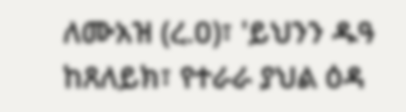ለሙአዝ (ረ.ዐ)፣ 'ይህንን ዱዓ ከጸለይክ፣ የተራራ ያህል ዕዳ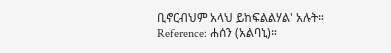ቢኖርብህም አላህ ይከፍልልሃል' አሉት።
Reference: ሐሰን (አልባኒ)።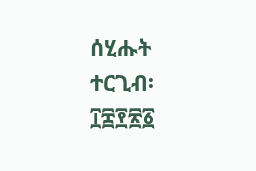ሰሂሑት ተርጊብ፡ ፲፰፻፳፩